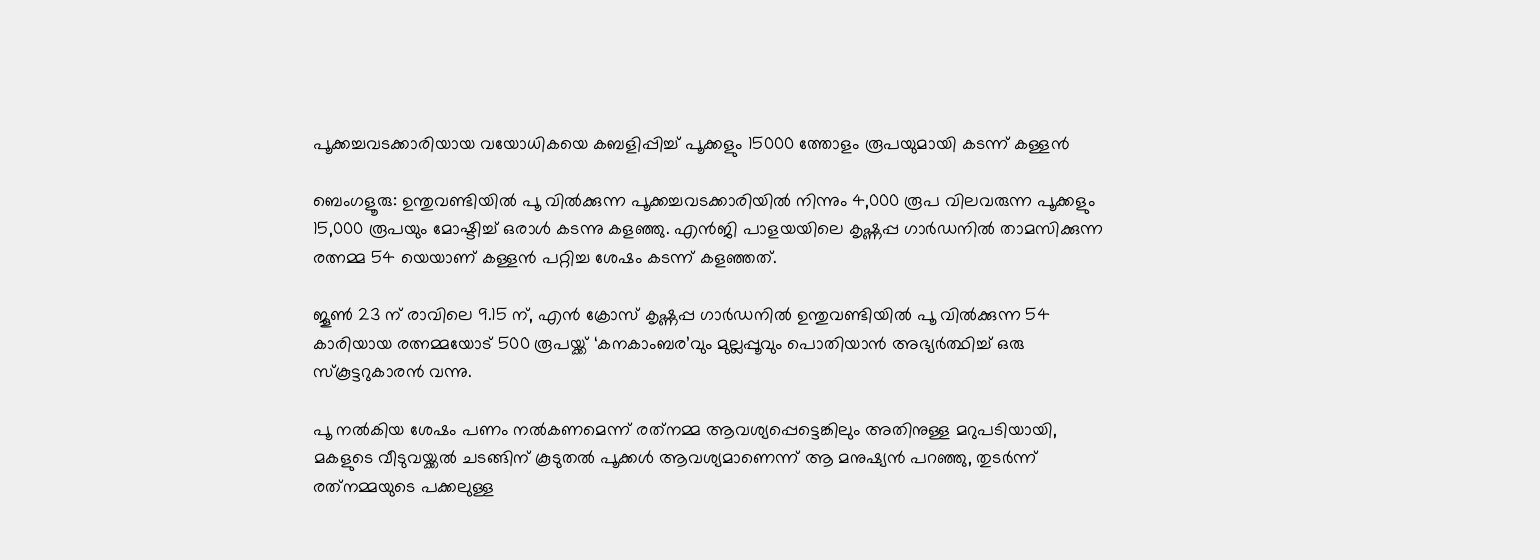പൂക്കച്ചവടക്കാരിയായ വയോധികയെ കബളിപ്പിച്ച് പൂക്കളും 15000 ത്തോളം രൂപയുമായി കടന്ന് കള്ളൻ

ബെംഗളൂരു: ഉന്തുവണ്ടിയിൽ പൂ വിൽക്കുന്ന പൂക്കച്ചവടക്കാരിയിൽ നിന്നും 4,000 രൂപ വിലവരുന്ന പൂക്കളും 15,000 രൂപയും മോഷ്ടിച്ച് ഒരാൾ കടന്നു കളഞ്ഞു. എൻജി പാളയയിലെ കൃഷ്ണപ്പ ഗാർഡനിൽ താമസിക്കുന്ന രത്നമ്മ 54 യെയാണ് കള്ളൻ പറ്റിച്ച ശേഷം കടന്ന് കളഞ്ഞത്.

ജൂൺ 23 ന് രാവിലെ 9.15 ന്, എൻ ക്രോസ് കൃഷ്ണപ്പ ഗാർഡനിൽ ഉന്തുവണ്ടിയിൽ പൂ വിൽക്കുന്ന 54 കാരിയായ രത്നമ്മയോട് 500 രൂപയ്ക്ക് ‘കനകാംബര’വും മുല്ലപ്പൂവും പൊതിയാൻ അഭ്യർത്ഥിച്ച് ഒരു സ്‌കൂട്ടറുകാരൻ വന്നു.

പൂ നൽകിയ ശേഷം പണം നൽകണമെന്ന് രത്‌നമ്മ ആവശ്യപ്പെട്ടെങ്കിലും അതിനുള്ള മറുപടിയായി, മകളുടെ വീടുവയ്ക്കൽ ചടങ്ങിന് കൂടുതൽ പൂക്കൾ ആവശ്യമാണെന്ന് ആ മനുഷ്യൻ പറഞ്ഞു, തുടർന്ന് രത്‌നമ്മയുടെ പക്കലുള്ള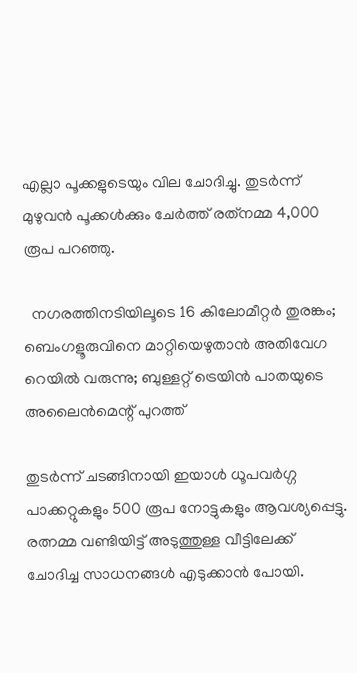എല്ലാ പൂക്കളുടെയും വില ചോദിച്ചു. തുടർന്ന് മുഴുവൻ പൂക്കൾക്കും ചേർത്ത് രത്‌നമ്മ 4,000 രൂപ പറഞ്ഞു.

  നഗരത്തിനടിയിലൂടെ 16 കിലോമീറ്റർ തുരങ്കം; ബെംഗളൂരുവിനെ മാറ്റിയെഴുതാൻ അതിവേഗ റെയിൽ വരുന്നു; ബുള്ളറ്റ് ട്രെയിൻ പാതയുടെ അലൈൻമെന്റ് പുറത്ത്

തുടർന്ന് ചടങ്ങിനായി ഇയാൾ ധൂപവർഗ്ഗ പാക്കറ്റുകളും 500 രൂപ നോട്ടുകളും ആവശ്യപ്പെട്ടു. രത്നമ്മ വണ്ടിയിട്ട് അടുത്തുള്ള വീട്ടിലേക്ക് ചോദിച്ച സാധനങ്ങൾ എടുക്കാൻ പോയി.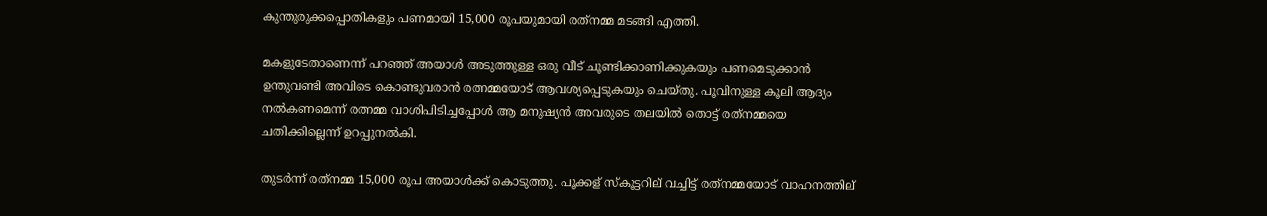കുന്തുരുക്കപ്പൊതികളും പണമായി 15,000 രൂപയുമായി രത്‌നമ്മ മടങ്ങി എത്തി.

മകളുടേതാണെന്ന് പറഞ്ഞ് അയാൾ അടുത്തുള്ള ഒരു വീട് ചൂണ്ടിക്കാണിക്കുകയും പണമെടുക്കാൻ ഉന്തുവണ്ടി അവിടെ കൊണ്ടുവരാൻ രത്നമ്മയോട് ആവശ്യപ്പെടുകയും ചെയ്തു. പൂവിനുള്ള കൂലി ആദ്യം നൽകണമെന്ന് രത്നമ്മ വാശിപിടിച്ചപ്പോൾ ആ മനുഷ്യൻ അവരുടെ തലയിൽ തൊട്ട് രത്‌നമ്മയെ ചതിക്കില്ലെന്ന് ഉറപ്പുനൽകി.

തുടർന്ന് രത്‌നമ്മ 15,000 രൂപ അയാൾക്ക് കൊടുത്തു. പൂക്കള് സ്കൂട്ടറില് വച്ചിട്ട് രത്‌നമ്മയോട് വാഹനത്തില്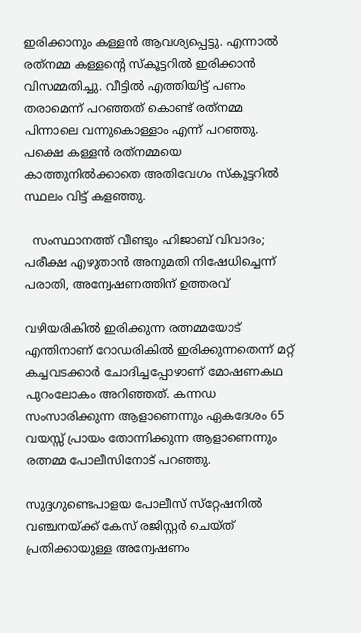ഇരിക്കാനും കള്ളൻ ആവശ്യപ്പെട്ടു. എന്നാൽ രത്‌നമ്മ കള്ളന്റെ സ്കൂട്ടറിൽ ഇരിക്കാൻ വിസമ്മതിച്ചു. വീട്ടിൽ എത്തിയിട്ട് പണം തരാമെന്ന് പറഞ്ഞത് കൊണ്ട് രത്‌നമ്മ പിന്നാലെ വന്നുകൊള്ളാം എന്ന് പറഞ്ഞു. പക്ഷെ കള്ളൻ രത്‌നമ്മയെ കാത്തുനിൽക്കാതെ അതിവേഗം സ്കൂട്ടറിൽ സ്ഥലം വിട്ട് കളഞ്ഞു.

  സംസ്ഥാനത്ത് വീണ്ടും ഹിജാബ് വിവാദം; പരീക്ഷ എഴുതാൻ അനുമതി നിഷേധിച്ചെന്ന് പരാതി, അന്വേഷണത്തിന് ഉത്തരവ്

വഴിയരികിൽ ഇരിക്കുന്ന രത്നമ്മയോട് എന്തിനാണ് റോഡരികിൽ ഇരിക്കുന്നതെന്ന് മറ്റ് കച്ചവടക്കാർ ചോദിച്ചപ്പോഴാണ് മോഷണകഥ പുറംലോകം അറിഞ്ഞത്. കന്നഡ സംസാരിക്കുന്ന ആളാണെന്നും ഏകദേശം 65 വയസ്സ് പ്രായം തോന്നിക്കുന്ന ആളാണെന്നും രത്നമ്മ പോലീസിനോട് പറഞ്ഞു.

സുദ്ദഗുണ്ടെപാളയ പോലീസ് സ്‌റ്റേഷനിൽ വഞ്ചനയ്ക്ക് കേസ് രജിസ്റ്റർ ചെയ്ത് പ്രതിക്കായുള്ള അന്വേഷണം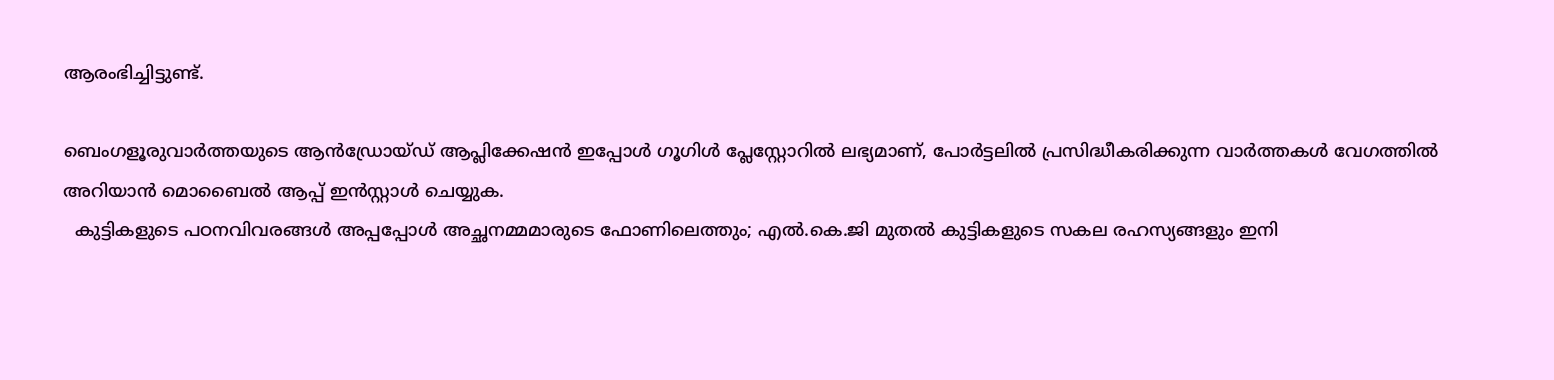ആരംഭിച്ചിട്ടുണ്ട്.

ബെംഗളൂരുവാർത്തയുടെ ആൻഡ്രോയ്ഡ് ആപ്ലിക്കേഷൻ ഇപ്പോൾ ഗൂഗിൾ പ്ലേസ്റ്റോറിൽ ലഭ്യമാണ്, പോർട്ടലിൽ പ്രസിദ്ധീകരിക്കുന്ന വാർത്തകൾ വേഗത്തിൽ അറിയാൻ മൊബൈൽ ആപ്പ് ഇൻസ്റ്റാൾ ചെയ്യുക.
  കുട്ടികളുടെ പഠനവിവരങ്ങൾ അപ്പപ്പോൾ അച്ഛനമ്മമാരുടെ ഫോണിലെത്തും; എൽ.കെ.ജി മുതൽ കുട്ടികളുടെ സകല രഹസ്യങ്ങളും ഇനി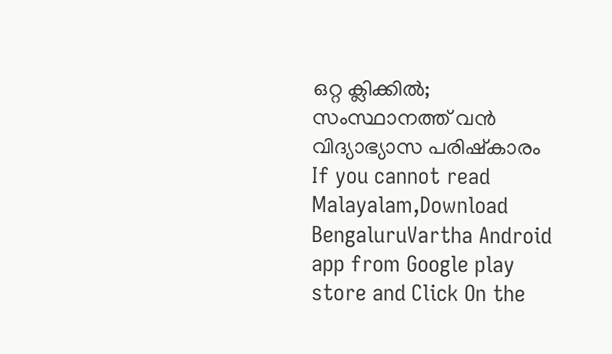ഒറ്റ ക്ലിക്കിൽ; സംസ്ഥാനത്ത് വൻ വിദ്യാഭ്യാസ പരിഷ്കാരം
If you cannot read Malayalam,Download BengaluruVartha Android app from Google play store and Click On the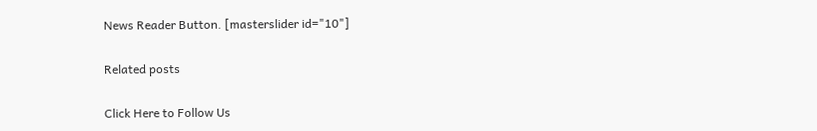News Reader Button. [masterslider id="10"]

Related posts

Click Here to Follow Us